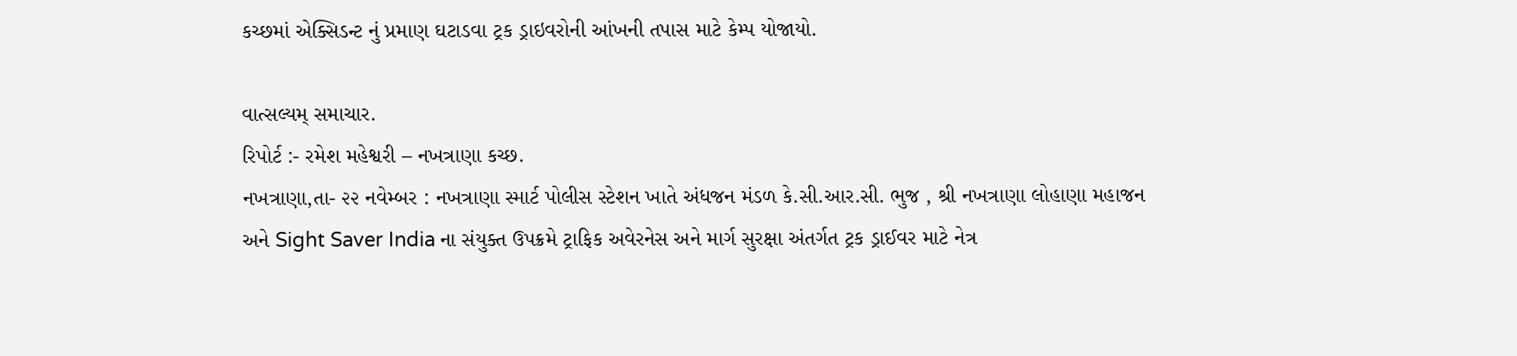કચ્છમાં એક્સિડન્ટ નું પ્રમાણ ઘટાડવા ટ્રક ડ્રાઇવરોની આંખની તપાસ માટે કેમ્પ યોજાયો.

વાત્સલ્યમ્ સમાચાર.
રિપોર્ટ :- રમેશ મહેશ્વરી – નખત્રાણા કચ્છ.
નખત્રાણા,તા- ૨૨ નવેમ્બર : નખત્રાણા સ્માર્ટ પોલીસ સ્ટેશન ખાતે અંધજન મંડળ કે.સી.આર.સી. ભુજ , શ્રી નખત્રાણા લોહાણા મહાજન અને Sight Saver India ના સંયુક્ત ઉપક્રમે ટ્રાફિક અવેરનેસ અને માર્ગ સુરક્ષા અંતર્ગત ટ્રક ડ્રાઈવર માટે નેત્ર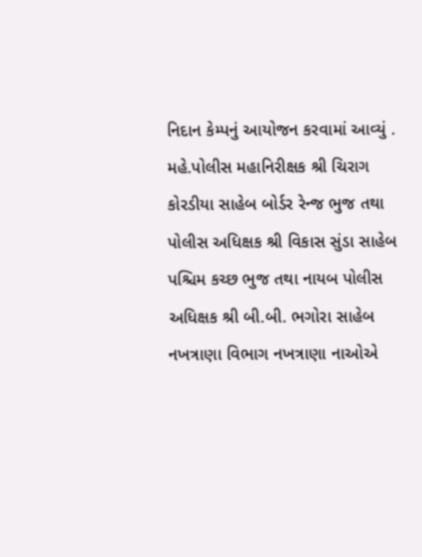નિદાન કેમ્પનું આયોજન કરવામાં આવ્યું . મહે.પોલીસ મહાનિરીક્ષક શ્રી ચિરાગ કોરડીયા સાહેબ બોર્ડર રેન્જ ભુજ તથા પોલીસ અધિક્ષક શ્રી વિકાસ સુંડા સાહેબ પશ્ચિમ કચ્છ ભુજ તથા નાયબ પોલીસ અધિક્ષક શ્રી બી.બી. ભગોરા સાહેબ નખત્રાણા વિભાગ નખત્રાણા નાઓએ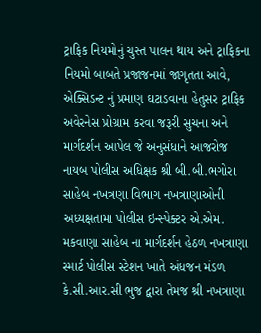ટ્રાફિક નિયમોનું ચુસ્ત પાલન થાય અને ટ્રાફિકના નિયમો બાબતે પ્રજાજનમાં જાગૃતતા આવે, એક્સિડન્ટ નું પ્રમાણ ઘટાડવાના હેતુસર ટ્રાફિક અવેરનેસ પ્રોગ્રામ કરવા જરૂરી સુચના અને માર્ગદર્શન આપેલ જે અનુસંધાને આજરોજ નાયબ પોલીસ અધિક્ષક શ્રી બી.બી.ભગોરા સાહેબ નખત્રણા વિભાગ નખત્રાણાઓની અધ્યક્ષતામા પોલીસ ઇન્સ્પેક્ટર એ.એમ. મકવાણા સાહેબ ના માર્ગદર્શન હેઠળ નખત્રાણા સ્માર્ટ પોલીસ સ્ટેશન ખાતે અંધજન મંડળ કે.સી.આર.સી ભુજ દ્વારા તેમજ શ્રી નખત્રાણા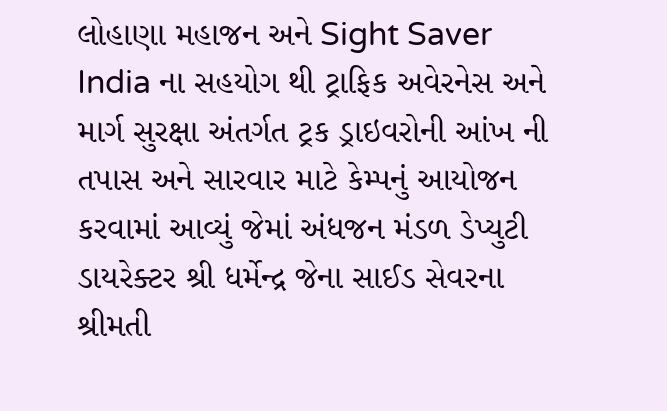લોહાણા મહાજન અને Sight Saver India ના સહયોગ થી ટ્રાફિક અવેરનેસ અને માર્ગ સુરક્ષા અંતર્ગત ટ્રક ડ્રાઇવરોની આંખ ની તપાસ અને સારવાર માટે કેમ્પનું આયોજન કરવામાં આવ્યું જેમાં અંધજન મંડળ ડેપ્યુટી ડાયરેક્ટર શ્રી ધર્મેન્દ્ર જેના સાઈડ સેવરના શ્રીમતી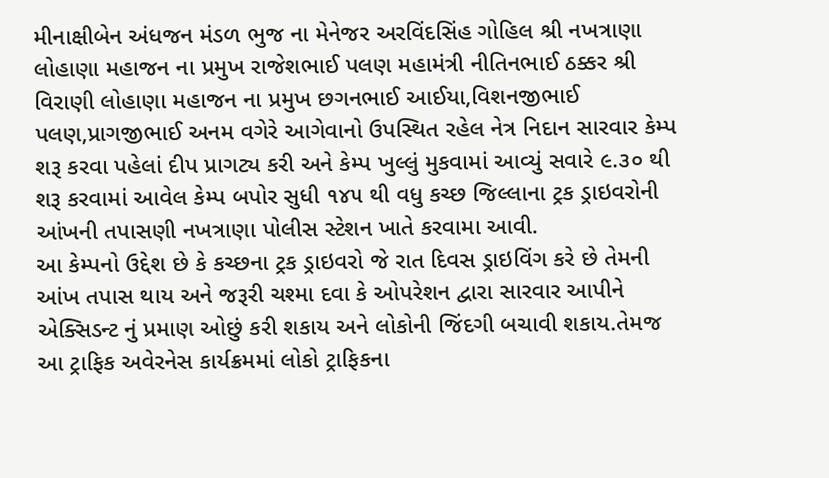મીનાક્ષીબેન અંધજન મંડળ ભુજ ના મેનેજર અરવિંદસિંહ ગોહિલ શ્રી નખત્રાણા લોહાણા મહાજન ના પ્રમુખ રાજેશભાઈ પલણ મહામંત્રી નીતિનભાઈ ઠક્કર શ્રી વિરાણી લોહાણા મહાજન ના પ્રમુખ છગનભાઈ આઈયા,વિશનજીભાઈ પલણ,પ્રાગજીભાઈ અનમ વગેરે આગેવાનો ઉપસ્થિત રહેલ નેત્ર નિદાન સારવાર કેમ્પ શરૂ કરવા પહેલાં દીપ પ્રાગટ્ય કરી અને કેમ્પ ખુલ્લું મુકવામાં આવ્યું સવારે ૯.૩૦ થી શરૂ કરવામાં આવેલ કેમ્પ બપોર સુધી ૧૪૫ થી વધુ કચ્છ જિલ્લાના ટ્રક ડ્રાઇવરોની આંખની તપાસણી નખત્રાણા પોલીસ સ્ટેશન ખાતે કરવામા આવી.
આ કેમ્પનો ઉદ્દેશ છે કે કચ્છના ટ્રક ડ્રાઇવરો જે રાત દિવસ ડ્રાઇવિંગ કરે છે તેમની આંખ તપાસ થાય અને જરૂરી ચશ્મા દવા કે ઓપરેશન દ્વારા સારવાર આપીને એક્સિડન્ટ નું પ્રમાણ ઓછું કરી શકાય અને લોકોની જિંદગી બચાવી શકાય.તેમજ આ ટ્રાફિક અવેરનેસ કાર્યક્રમમાં લોકો ટ્રાફિકના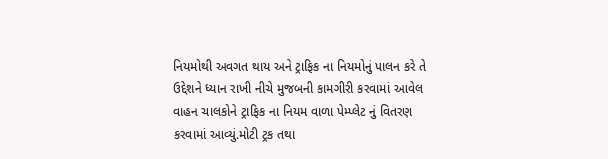નિયમોથી અવગત થાય અને ટ્રાફિક ના નિયમોનું પાલન કરે તે ઉદ્દેશને ધ્યાન રાખી નીચે મુજબની કામગીરી કરવામાં આવેલ વાહન ચાલકોને ટ્રાફિક ના નિયમ વાળા પેમ્પ્લેટ નું વિતરણ કરવામાં આવ્યું.મોટી ટ્રક તથા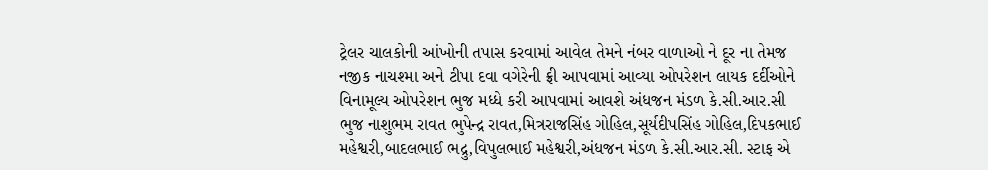ટ્રેલર ચાલકોની આંખોની તપાસ કરવામાં આવેલ તેમને નંબર વાળાઓ ને દૂર ના તેમજ નજીક નાચશ્મા અને ટીપા દવા વગેરેની ફ્રી આપવામાં આવ્યા ઓપરેશન લાયક દર્દીઓને વિનામૂલ્ય ઓપરેશન ભુજ મધ્ધે કરી આપવામાં આવશે અંધજન મંડળ કે.સી.આર.સી ભુજ નાશુભમ રાવત ભુપેન્દ્ર રાવત,મિત્રરાજસિંહ ગોહિલ,સૂર્યદીપસિંહ ગોહિલ,દિપકભાઈ મહેશ્વરી,બાદલભાઈ ભદ્રુ,વિપુલભાઈ મહેશ્વરી,અંધજન મંડળ કે.સી.આર.સી. સ્ટાફ એ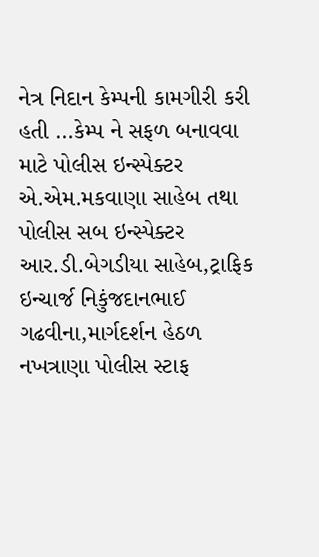નેત્ર નિદાન કેમ્પની કામગીરી કરી હતી …કેમ્પ ને સફળ બનાવવા માટે પોલીસ ઇન્સ્પેક્ટર એ.એમ.મકવાણા સાહેબ તથા પોલીસ સબ ઇન્સ્પેક્ટર આર.ડી.બેગડીયા સાહેબ,ટ્રાફિક ઇન્ચાર્જ નિકુંજદાનભાઈ ગઢવીના,માર્ગદર્શન હેઠળ નખત્રાણા પોલીસ સ્ટાફ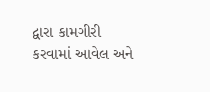દ્વારા કામગીરી કરવામાં આવેલ અને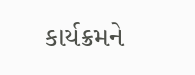કાર્યક્રમને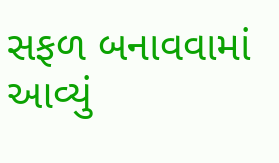સફળ બનાવવામાં આવ્યું